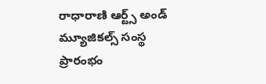రాధారాణి ఆర్ట్స్ అండ్ మ్యూజికల్స్ సంస్థ ప్రారంభం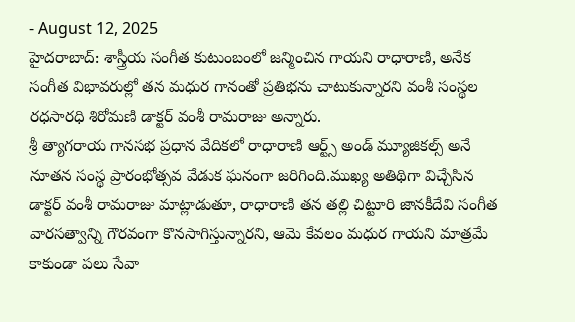- August 12, 2025
హైదరాబాద్: శాస్త్రీయ సంగీత కుటుంబంలో జన్మించిన గాయని రాధారాణి, అనేక సంగీత విభావరుల్లో తన మధుర గానంతో ప్రతిభను చాటుకున్నారని వంశీ సంస్థల రధసారధి శిరోమణి డాక్టర్ వంశీ రామరాజు అన్నారు.
శ్రీ త్యాగరాయ గానసభ ప్రధాన వేదికలో రాధారాణి ఆర్ట్స్ అండ్ మ్యూజికల్స్ అనే నూతన సంస్థ ప్రారంభోత్సవ వేడుక ఘనంగా జరిగింది.ముఖ్య అతిథిగా విచ్చేసిన డాక్టర్ వంశీ రామరాజు మాట్లాడుతూ, రాధారాణి తన తల్లి చిట్టూరి జానకీదేవి సంగీత వారసత్వాన్ని గౌరవంగా కొనసాగిస్తున్నారని, ఆమె కేవలం మధుర గాయని మాత్రమే కాకుండా పలు సేవా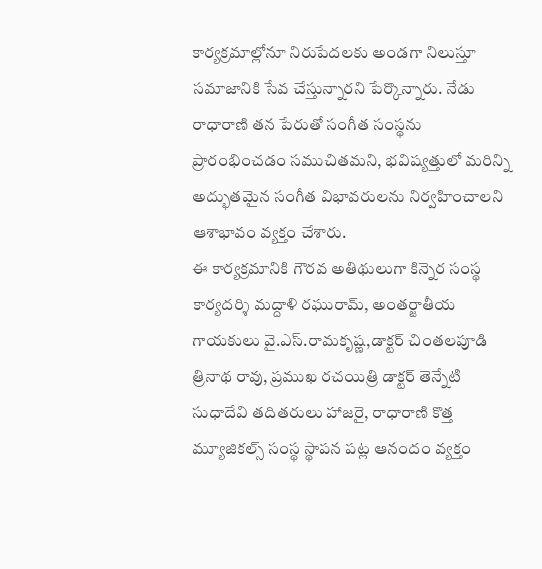కార్యక్రమాల్లోనూ నిరుపేదలకు అండగా నిలుస్తూ సమాజానికి సేవ చేస్తున్నారని పేర్కొన్నారు. నేడు రాధారాణి తన పేరుతో సంగీత సంస్థను ప్రారంభించడం సముచితమని, భవిష్యత్తులో మరిన్ని అద్భుతమైన సంగీత విభావరులను నిర్వహించాలని ఆశాభావం వ్యక్తం చేశారు.
ఈ కార్యక్రమానికి గౌరవ అతిథులుగా కిన్నెర సంస్థ కార్యదర్శి మద్దాళి రఘురామ్, అంతర్జాతీయ గాయకులు వై.ఎస్.రామకృష్ణ,డాక్టర్ చింతలపూడి త్రినాథ రావు, ప్రముఖ రచయిత్రి డాక్టర్ తెన్నేటి సుధాదేవి తదితరులు హాజరై, రాధారాణి కొత్త మ్యూజికల్స్ సంస్థ స్థాపన పట్ల ఆనందం వ్యక్తం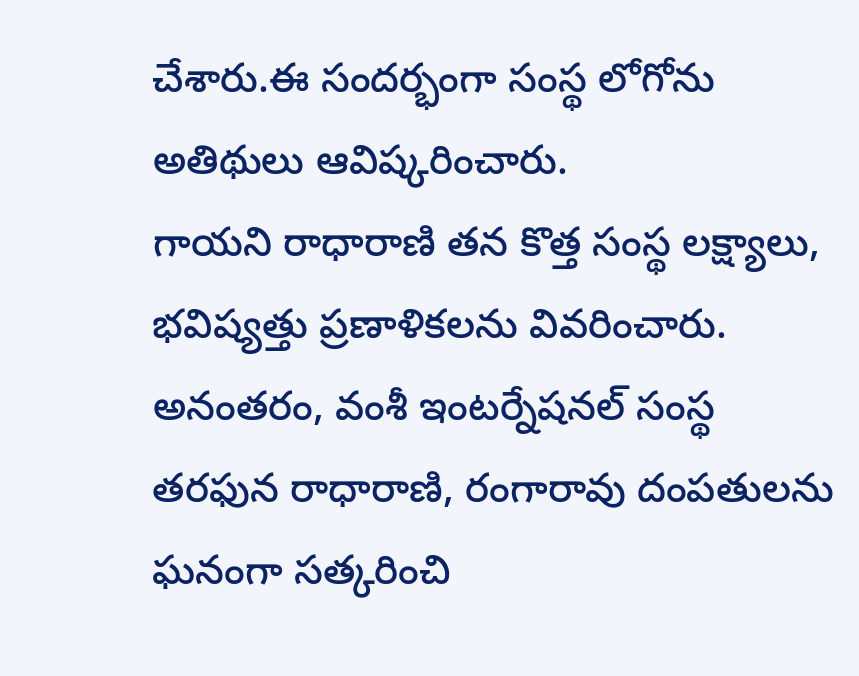చేశారు.ఈ సందర్భంగా సంస్థ లోగోను అతిథులు ఆవిష్కరించారు.
గాయని రాధారాణి తన కొత్త సంస్థ లక్ష్యాలు, భవిష్యత్తు ప్రణాళికలను వివరించారు. అనంతరం, వంశీ ఇంటర్నేషనల్ సంస్థ తరఫున రాధారాణి, రంగారావు దంపతులను ఘనంగా సత్కరించి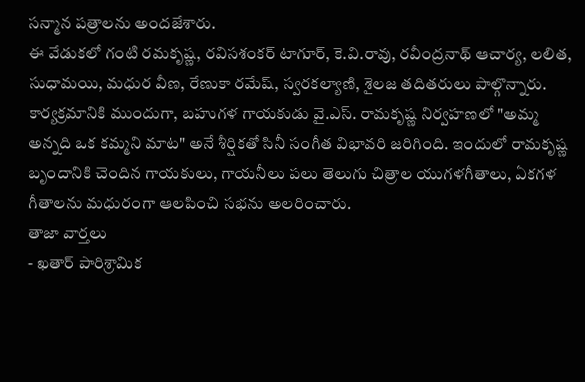సన్మాన పత్రాలను అందజేశారు.
ఈ వేడుకలో గంటి రమకృష్ణ, రవిసశంకర్ టాగూర్, కె.వి.రావు, రవీంద్రనాథ్ ఆచార్య, లలిత, సుధామయి, మధుర వీణ, రేణుకా రమేష్, స్వరకల్యాణి, శైలజ తదితరులు పాల్గొన్నారు.
కార్యక్రమానికి ముందుగా, బహుగళ గాయకుడు వై.ఎస్. రామకృష్ణ నిర్వహణలో "అమ్మ అన్నది ఒక కమ్మని మాట" అనే శీర్షికతో సినీ సంగీత విభావరి జరిగింది. ఇందులో రామకృష్ణ బృందానికి చెందిన గాయకులు, గాయనీలు పలు తెలుగు చిత్రాల యుగళగీతాలు, ఏకగళ గీతాలను మధురంగా ఆలపించి సభను అలరించారు.
తాజా వార్తలు
- ఖతార్ పారిశ్రామిక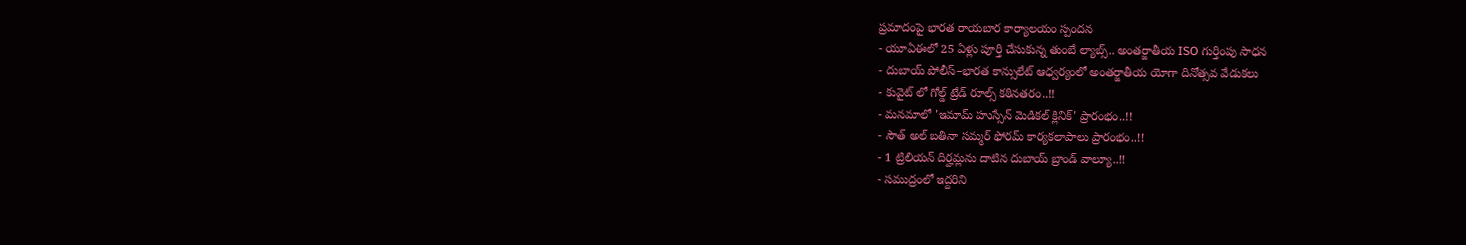ప్రమాదంపై భారత రాయబార కార్యాలయం స్పందన
- యూఏఈలో 25 ఏళ్లు పూర్తి చేసుకున్న తుంబే ల్యాబ్స్.. అంతర్జాతీయ ISO గుర్తింపు సాధన
- దుబాయ్ పోలీస్–భారత కాన్సులేట్ ఆధ్వర్యంలో అంతర్జాతీయ యోగా దినోత్సవ వేడుకలు
- కువైట్ లో గోల్డ్ ట్రేడ్ రూల్స్ కఠినతరం..!!
- మనమాలో 'ఇమామ్ హుస్సేన్ మెడికల్ క్లినిక్' ప్రారంభం..!!
- సౌత్ అల్ బతినా సమ్మర్ ఫోరమ్ కార్యకలాపాలు ప్రారంభం..!!
- 1 ట్రిలియన్ దిర్హమ్లను దాటిన దుబాయ్ బ్రాండ్ వాల్యూ..!!
- సముద్రంలో ఇద్దరిని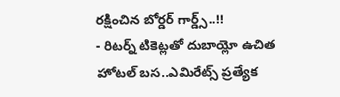రక్షించిన బోర్డర్ గార్డ్స్..!!
- రిటర్న్ టికెట్లతో దుబాయ్లో ఉచిత హోటల్ బస..ఎమిరేట్స్ ప్రత్యేక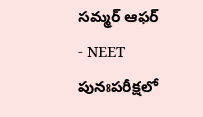సమ్మర్ ఆఫర్
- NEET పునఃపరీక్షలో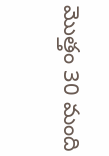మొత్తం 30 మంది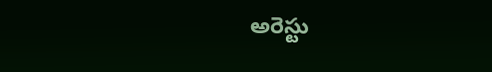అరెస్టు